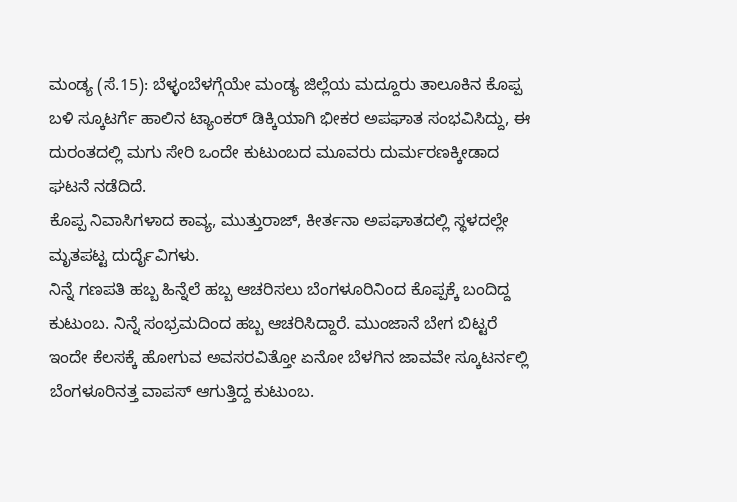ಮಂಡ್ಯ (ಸೆ.15): ಬೆಳ್ಳಂಬೆಳಗ್ಗೆಯೇ ಮಂಡ್ಯ ಜಿಲ್ಲೆಯ ಮದ್ದೂರು ತಾಲೂಕಿನ ಕೊಪ್ಪ ಬಳಿ ಸ್ಕೂಟರ್ಗೆ ಹಾಲಿನ ಟ್ಯಾಂಕರ್ ಡಿಕ್ಕಿಯಾಗಿ ಭೀಕರ ಅಪಘಾತ ಸಂಭವಿಸಿದ್ದು, ಈ ದುರಂತದಲ್ಲಿ ಮಗು ಸೇರಿ ಒಂದೇ ಕುಟುಂಬದ ಮೂವರು ದುರ್ಮರಣಕ್ಕೀಡಾದ ಘಟನೆ ನಡೆದಿದೆ.
ಕೊಪ್ಪ ನಿವಾಸಿಗಳಾದ ಕಾವ್ಯ, ಮುತ್ತುರಾಜ್, ಕೀರ್ತನಾ ಅಪಘಾತದಲ್ಲಿ ಸ್ಥಳದಲ್ಲೇ ಮೃತಪಟ್ಟ ದುರ್ದೈವಿಗಳು.
ನಿನ್ನೆ ಗಣಪತಿ ಹಬ್ಬ ಹಿನ್ನೆಲೆ ಹಬ್ಬ ಆಚರಿಸಲು ಬೆಂಗಳೂರಿನಿಂದ ಕೊಪ್ಪಕ್ಕೆ ಬಂದಿದ್ದ ಕುಟುಂಬ. ನಿನ್ನೆ ಸಂಭ್ರಮದಿಂದ ಹಬ್ಬ ಆಚರಿಸಿದ್ದಾರೆ. ಮುಂಜಾನೆ ಬೇಗ ಬಿಟ್ಟರೆ ಇಂದೇ ಕೆಲಸಕ್ಕೆ ಹೋಗುವ ಅವಸರವಿತ್ತೋ ಏನೋ ಬೆಳಗಿನ ಜಾವವೇ ಸ್ಕೂಟರ್ನಲ್ಲಿ ಬೆಂಗಳೂರಿನತ್ತ ವಾಪಸ್ ಆಗುತ್ತಿದ್ದ ಕುಟುಂಬ.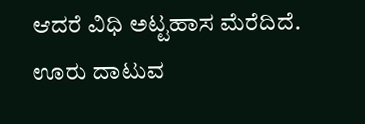ಆದರೆ ವಿಧಿ ಅಟ್ಟಹಾಸ ಮೆರೆದಿದೆ. ಊರು ದಾಟುವ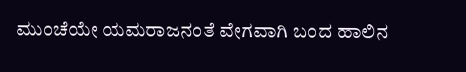ಮುಂಚೆಯೇ ಯಮರಾಜನಂತೆ ವೇಗವಾಗಿ ಬಂದ ಹಾಲಿನ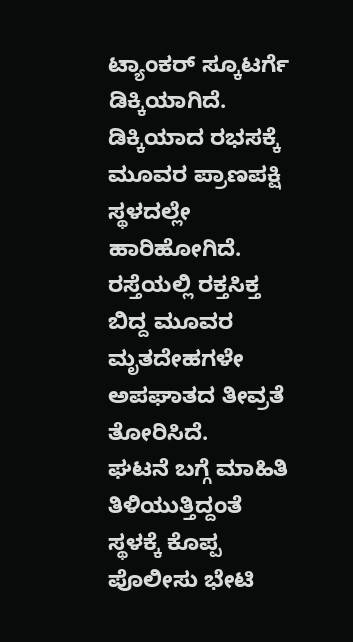ಟ್ಯಾಂಕರ್ ಸ್ಕೂಟರ್ಗೆ ಡಿಕ್ಕಿಯಾಗಿದೆ. ಡಿಕ್ಕಿಯಾದ ರಭಸಕ್ಕೆ ಮೂವರ ಪ್ರಾಣಪಕ್ಷಿ ಸ್ಥಳದಲ್ಲೇ ಹಾರಿಹೋಗಿದೆ. ರಸ್ತೆಯಲ್ಲಿ ರಕ್ತಸಿಕ್ತ ಬಿದ್ದ ಮೂವರ ಮೃತದೇಹಗಳೇ ಅಪಘಾತದ ತೀವ್ರತೆ ತೋರಿಸಿದೆ.
ಘಟನೆ ಬಗ್ಗೆ ಮಾಹಿತಿ ತಿಳಿಯುತ್ತಿದ್ದಂತೆ ಸ್ಥಳಕ್ಕೆ ಕೊಪ್ಪ ಪೊಲೀಸು ಭೇಟಿ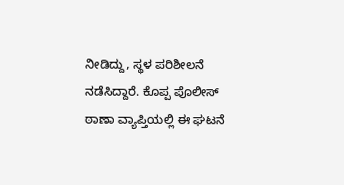ನೀಡಿದ್ದು, ಸ್ಥಳ ಪರಿಶೀಲನೆ ನಡೆಸಿದ್ದಾರೆ. ಕೊಪ್ಪ ಪೊಲೀಸ್ ಠಾಣಾ ವ್ಯಾಪ್ತಿಯಲ್ಲಿ ಈ ಘಟನೆ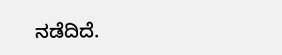ನಡೆದಿದೆ.